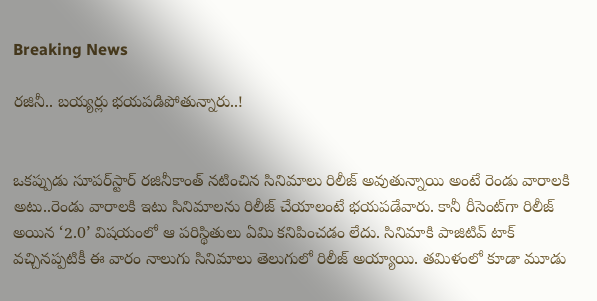Breaking News

రజినీ.. బయ్యర్లు భయపడిపోతున్నారు..!


ఒకప్పుడు సూపర్‌స్టార్ రజినీకాంత్ నటించిన సినిమాలు రిలీజ్ అవుతున్నాయి అంటే రెండు వారాలకి అటు..రెండు వారాలకి ఇటు సినిమాలను రిలీజ్ చేయాలంటే భయపడేవారు. కానీ రీసెంట్‌గా రిలీజ్ అయిన ‘2.0’ విషయంలో ఆ పరిస్థితులు ఏమి కనిపించడం లేదు. సినిమాకి పాజిటివ్ టాక్ వచ్చినప్పటికీ ఈ వారం నాలుగు సినిమాలు తెలుగులో రిలీజ్ అయ్యాయి. తమిళంలో కూడా మూడు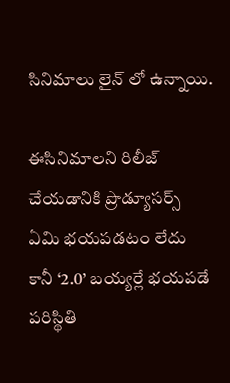సినిమాలు లైన్ లో ఉన్నాయి.

ఈసినిమాలని రిలీజ్ చేయడానికి ప్రొడ్యూసర్స్ ఏమి భయపడటం లేదు కానీ ‘2.0’ బయ్యర్లే భయపడే పరిస్థితి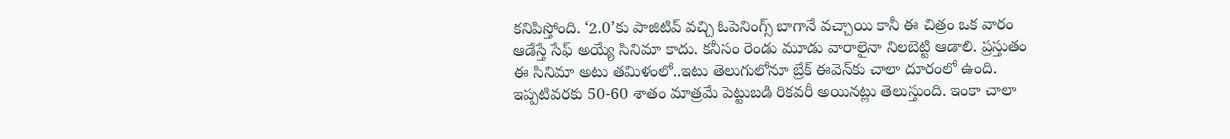కనిపిస్తోంది. ‘2.0’కు పాజిటివ్ వచ్చి ఓపెనింగ్స్ బాగానే వచ్చాయి కానీ ఈ చిత్రం ఒక వారం ఆడేస్తే సేఫ్ అయ్యే సినిమా కాదు. కనీసం రెండు మూడు వారాలైనా నిలబెట్టి ఆడాలి. ప్రస్తుతం ఈ సినిమా అటు తమిళంలో..ఇటు తెలుగులోనూ బ్రేక్ ఈవెన్‌కు చాలా దూరంలో ఉంది. ఇప్పటివరకు 50-60 శాతం మాత్రమే పెట్టుబడి రికవరీ అయినట్లు తెలుస్తుంది. ఇంకా చాలా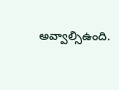అవ్వాల్సిఉంది.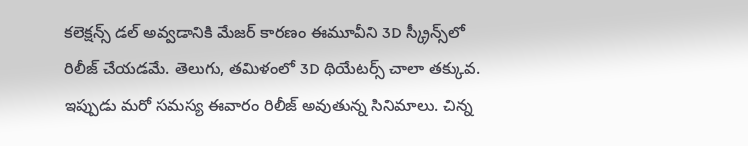కలెక్షన్స్ డల్ అవ్వడానికి మేజర్ కారణం ఈమూవీని 3D స్క్రీన్స్‌లో రిలీజ్ చేయడమే. తెలుగు, తమిళంలో 3D థియేటర్స్ చాలా తక్కువ. ఇప్పుడు మరో సమస్య ఈవారం రిలీజ్ అవుతున్న సినిమాలు. చిన్న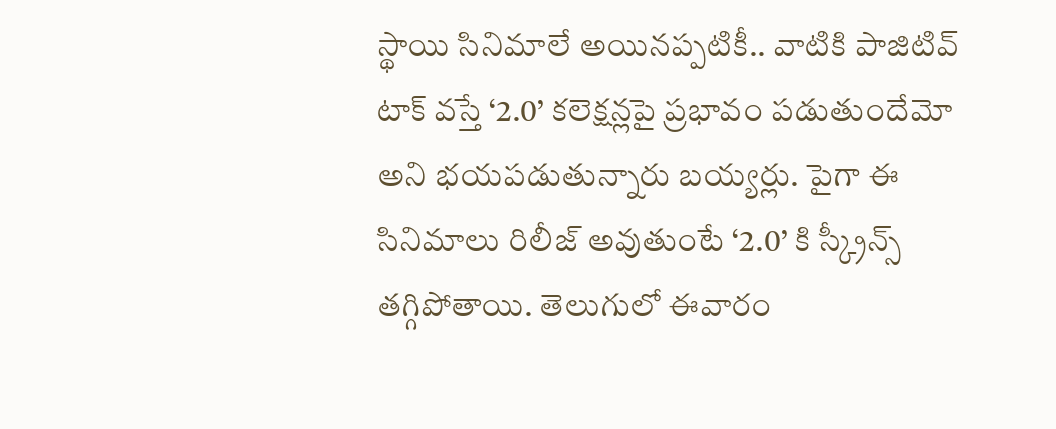స్థాయి సినిమాలే అయినప్పటికీ.. వాటికి పాజిటివ్ టాక్ వస్తే ‘2.0’ కలెక్షన్లపై ప్రభావం పడుతుందేమో అని భయపడుతున్నారు బయ్యర్లు. పైగా ఈ సినిమాలు రిలీజ్ అవుతుంటే ‘2.0’ కి స్క్రీన్స్ తగ్గిపోతాయి. తెలుగులో ఈవారం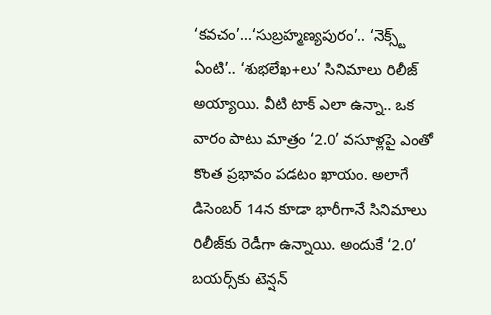‘కవచం’...‘సుబ్రహ్మణ్యపురం’.. ‘నెక్స్ట్ ఏంటి’.. ‘శుభలేఖ+లు’ సినిమాలు రిలీజ్ అయ్యాయి. వీటి టాక్ ఎలా ఉన్నా.. ఒక వారం పాటు మాత్రం ‘2.0’ వసూళ్లపై ఎంతో కొంత ప్రభావం పడటం ఖాయం. అలాగే డిసెంబర్ 14న కూడా భారీగానే సినిమాలు రిలీజ్‌కు రెడీగా ఉన్నాయి. అందుకే ‘2.0’ బయర్స్‌కు టెన్షన్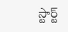స్టార్ట్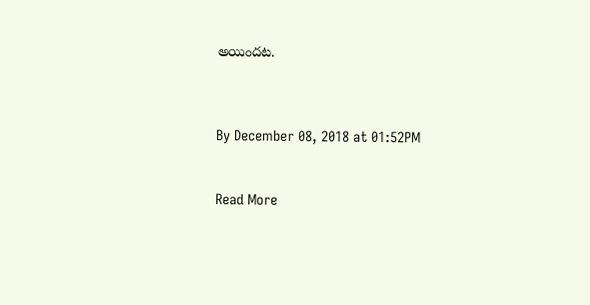అయిందట.



By December 08, 2018 at 01:52PM


Read More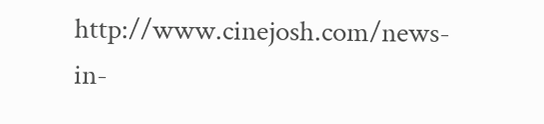http://www.cinejosh.com/news-in-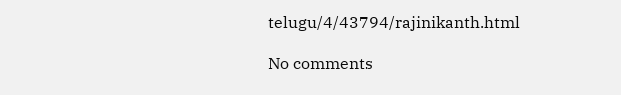telugu/4/43794/rajinikanth.html

No comments